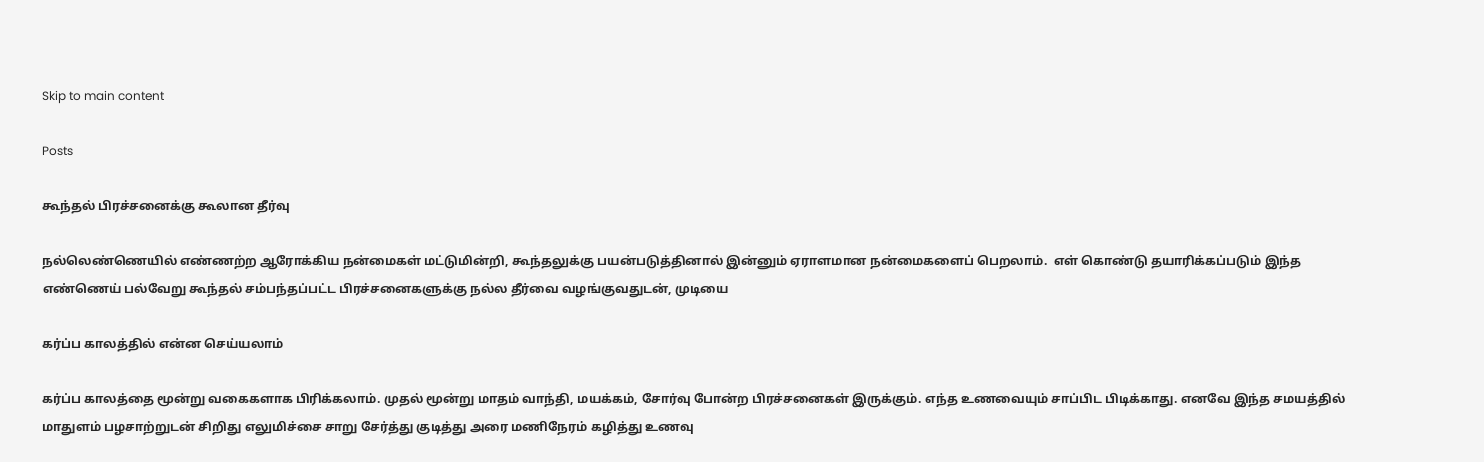Skip to main content

Posts

கூந்தல் பிரச்சனைக்கு கூலான தீர்வு

நல்லெண்ணெயில் எண்ணற்ற ஆரோக்கிய நன்மைகள் மட்டுமின்றி, கூந்தலுக்கு பயன்படுத்தினால் இன்னும் ஏராளமான நன்மைகளைப் பெறலாம்.  எள் கொண்டு தயாரிக்கப்படும் இந்த எண்ணெய் பல்வேறு கூந்தல் சம்பந்தப்பட்ட பிரச்சனைகளுக்கு நல்ல தீர்வை வழங்குவதுடன், முடியை

கர்ப்ப காலத்தில் என்ன செய்யலாம்

கர்ப்ப காலத்தை மூன்று வகைகளாக பிரிக்கலாம். முதல் மூன்று மாதம் வாந்தி, மயக்கம், சோர்வு போன்ற பிரச்சனைகள் இருக்கும். எந்த உணவையும் சாப்பிட பிடிக்காது. எனவே இந்த சமயத்தில் மாதுளம் பழசாற்றுடன் சிறிது எலுமிச்சை சாறு சேர்த்து குடித்து அரை மணிநேரம் கழித்து உணவு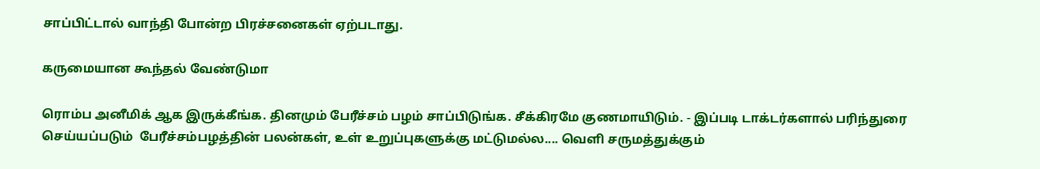சாப்பிட்டால் வாந்தி போன்ற பிரச்சனைகள் ஏற்படாது.

கருமையான கூந்தல் வேண்டுமா

ரொம்ப அனீமிக் ஆக இருக்கீங்க. தினமும் பேரீச்சம் பழம் சாப்பிடுங்க. சீக்கிரமே குணமாயிடும். - இப்படி டாக்டர்களால் பரிந்துரை செய்யப்படும்  பேரீச்சம்பழத்தின் பலன்கள், உள் உறுப்புகளுக்கு மட்டுமல்ல.... வெளி சருமத்துக்கும்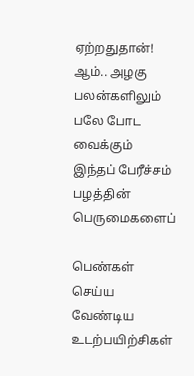ஏற்றதுதான்! ஆம்.. அழகு பலன்களிலும் பலே போட வைக்கும் இந்தப் பேரீச்சம் பழத்தின் பெருமைகளைப்

பெண்கள் செய்ய வேண்டிய உடற்பயிற்சிகள்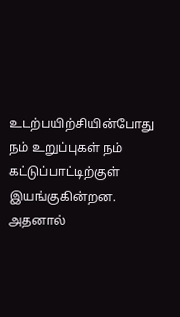உடற்பயிற்சியின்போது நம் உறுப்புகள் நம் கட்டுப்பாட்டிற்குள் இயங்குகின்றன. அதனால்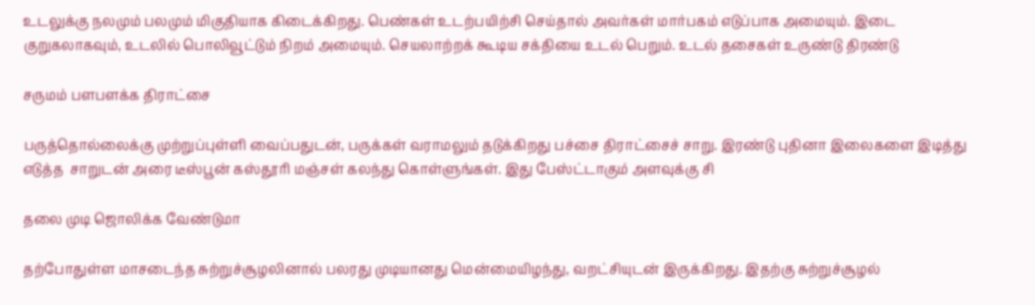உடலுக்கு நலமும் பலமும் மிகுதியாக கிடைக்கிறது. பெண்கள் உடற்பயிற்சி செய்தால் அவர்கள் மார்பகம் எடுப்பாக அமையும். இடை குறுகலாகவும், உடலில் பொலிவூட்டும் நிறம் அமையும். செயலாற்றக் கூடிய சக்தியை உடல் பெறும். உடல் தசைகள் உருண்டு திரண்டு

சருமம் பளபளக்க திராட்சை

பருத்தொல்லைக்கு முற்றுப்புள்ளி வைப்பதுடன், பருக்கள் வராமலும் தடுக்கிறது பச்சை திராட்சைச் சாறு. இரண்டு புதினா இலைகளை இடித்து எடுத்த  சாறுடன் அரை டீஸ்பூன் கஸ்தூரி மஞ்சள் கலந்து கொள்ளுங்கள். இது பேஸ்ட்டாகும் அளவுக்கு சி

தலை முடி ஜொலிக்க வேண்டுமா

தற்போதுள்ள மாசடைந்த சுற்றுச்சூழலினால் பலரது முடியானது மென்மையிழந்து, வறட்சியுடன் இருக்கிறது. இதற்கு சுற்றுச்சூழல்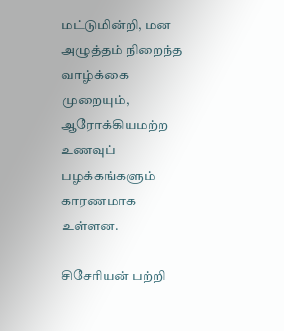மட்டுமின்றி, மன  அழுத்தம் நிறைந்த வாழ்க்கை முறையும், ஆரோக்கியமற்ற உணவுப் பழக்கங்களும் காரணமாக உள்ளன.

சிசேரியன் பற்றி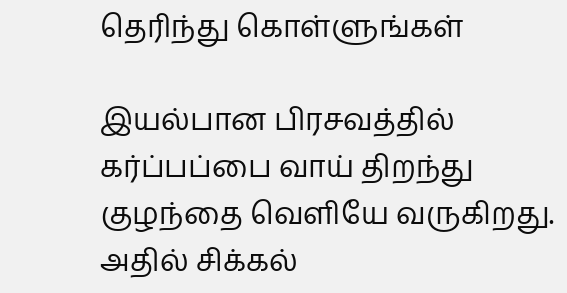தெரிந்து கொள்ளுங்கள்

இயல்பான பிரசவத்தில் கர்ப்பப்பை வாய் திறந்து குழந்தை வெளியே வருகிறது. அதில் சிக்கல்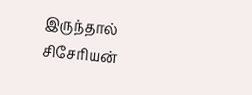இருந்தால் சிசேரியன்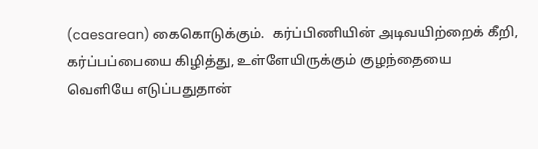(caesarean) கைகொடுக்கும்.  கர்ப்பிணியின் அடிவயிற்றைக் கீறி, கர்ப்பப்பையை கிழித்து, உள்ளேயிருக்கும் குழந்தையை வெளியே எடுப்பதுதான்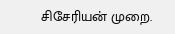சிசேரியன் முறை.